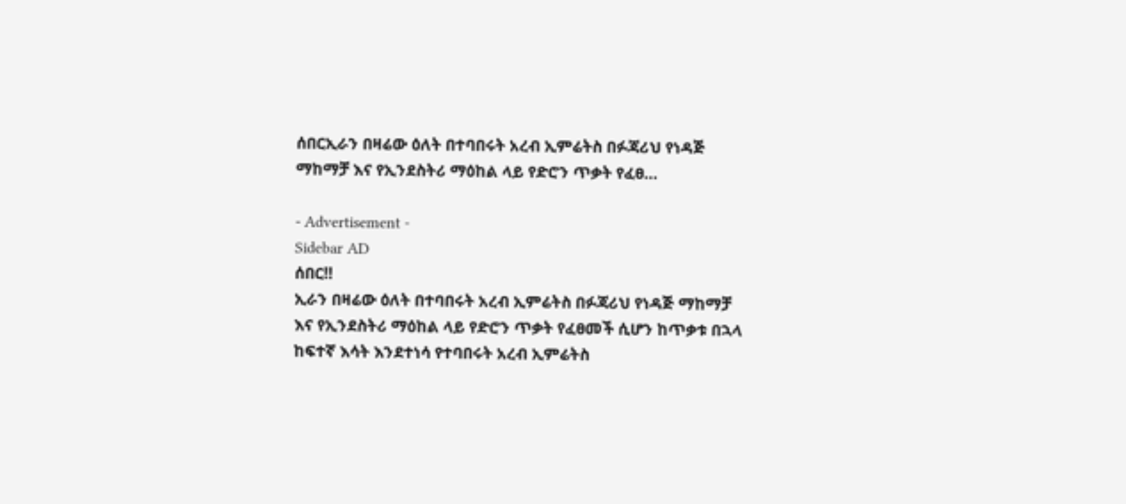ሰበርኢራን በዛሬው ዕለት በተባበሩት አረብ ኢምሬትስ በፉጃሪህ የነዳጅ ማከማቻ እና የኢንደስትሪ ማዕከል ላይ የድሮን ጥቃት የፈፀ…

- Advertisement -
Sidebar AD
ሰበር‼
ኢራን በዛሬው ዕለት በተባበሩት አረብ ኢምሬትስ በፉጃሪህ የነዳጅ ማከማቻ እና የኢንደስትሪ ማዕከል ላይ የድሮን ጥቃት የፈፀመች ሲሆን ከጥቃቱ በኋላ ከፍተኛ እሳት እንደተነሳ የተባበሩት አረብ ኢምሬትስ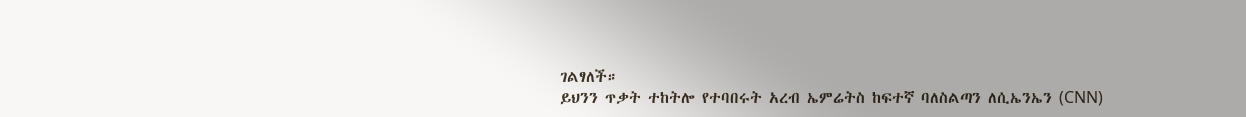ገልፃለች።
ይህንን ጥቃት ተከትሎ የተባበሩት አረብ ኤምሬትስ ከፍተኛ ባለስልጣን ለሲኤንኤን (CNN)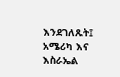እንደገለጹት፤ አሜሪካ እና እስራኤል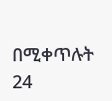በሚቀጥሉት 24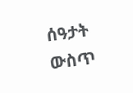ሰዓታት ውስጥ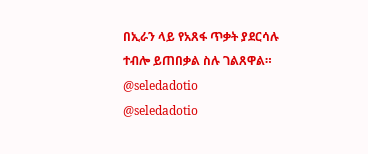በኢራን ላይ የአጸፋ ጥቃት ያደርሳሉ ተብሎ ይጠበቃል ስሉ ገልጸዋል።
@seledadotio
@seledadotio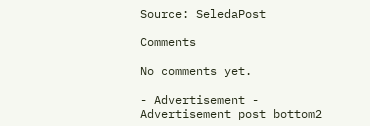Source: SeledaPost

Comments

No comments yet.

- Advertisement -
Advertisement post bottom2